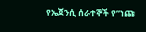የኤጀንሲ ሰራተኞች የ”ነጩ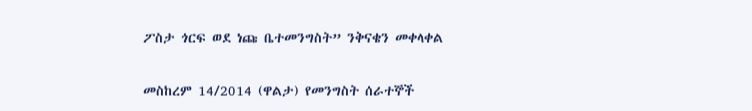ፖስታ ጎርፍ ወደ ነጩ ቤተመንግስት” ንቅናቄን መቀላቀል

መስከረም 14/2014 (ዋልታ) የመንግስት ሰራተኞች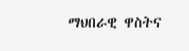ማህበራዊ ዋስትና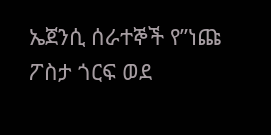ኤጀንሲ ሰራተኞች የ”ነጩ ፖስታ ጎርፍ ወደ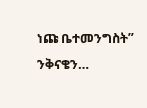ነጩ ቤተመንግስት” ንቅናቄን…